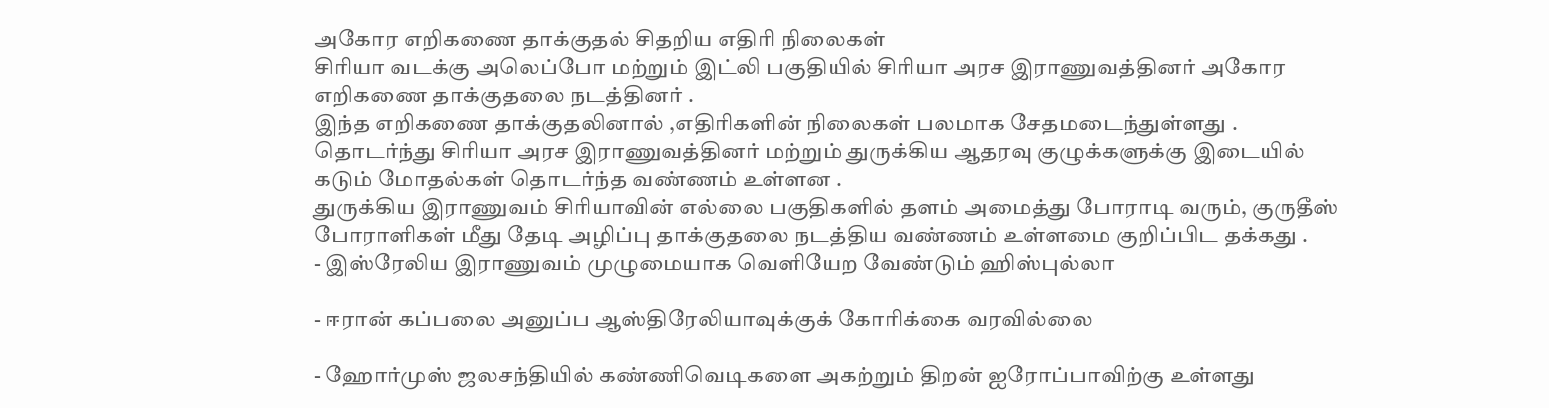அகோர எறிகணை தாக்குதல் சிதறிய எதிரி நிலைகள்
சிரியா வடக்கு அலெப்போ மற்றும் இட்லி பகுதியில் சிரியா அரச இராணுவத்தினர் அகோர எறிகணை தாக்குதலை நடத்தினர் .
இந்த எறிகணை தாக்குதலினால் ,எதிரிகளின் நிலைகள் பலமாக சேதமடைந்துள்ளது .
தொடர்ந்து சிரியா அரச இராணுவத்தினர் மற்றும் துருக்கிய ஆதரவு குழுக்களுக்கு இடையில் கடும் மோதல்கள் தொடர்ந்த வண்ணம் உள்ளன .
துருக்கிய இராணுவம் சிரியாவின் எல்லை பகுதிகளில் தளம் அமைத்து போராடி வரும், குருதீஸ் போராளிகள் மீது தேடி அழிப்பு தாக்குதலை நடத்திய வண்ணம் உள்ளமை குறிப்பிட தக்கது .
- இஸ்ரேலிய இராணுவம் முழுமையாக வெளியேற வேண்டும் ஹிஸ்புல்லா

- ஈரான் கப்பலை அனுப்ப ஆஸ்திரேலியாவுக்குக் கோரிக்கை வரவில்லை

- ஹோர்முஸ் ஜலசந்தியில் கண்ணிவெடிகளை அகற்றும் திறன் ஐரோப்பாவிற்கு உள்ளது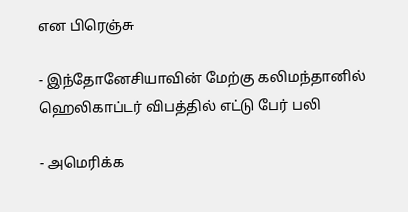என பிரெஞ்சு

- இந்தோனேசியாவின் மேற்கு கலிமந்தானில் ஹெலிகாப்டர் விபத்தில் எட்டு பேர் பலி

- அமெரிக்க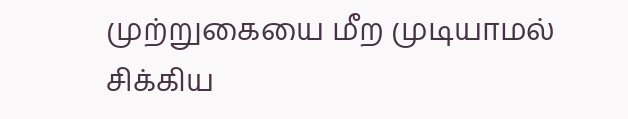முற்றுகையை மீற முடியாமல் சிக்கிய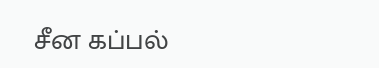சீன கப்பல்